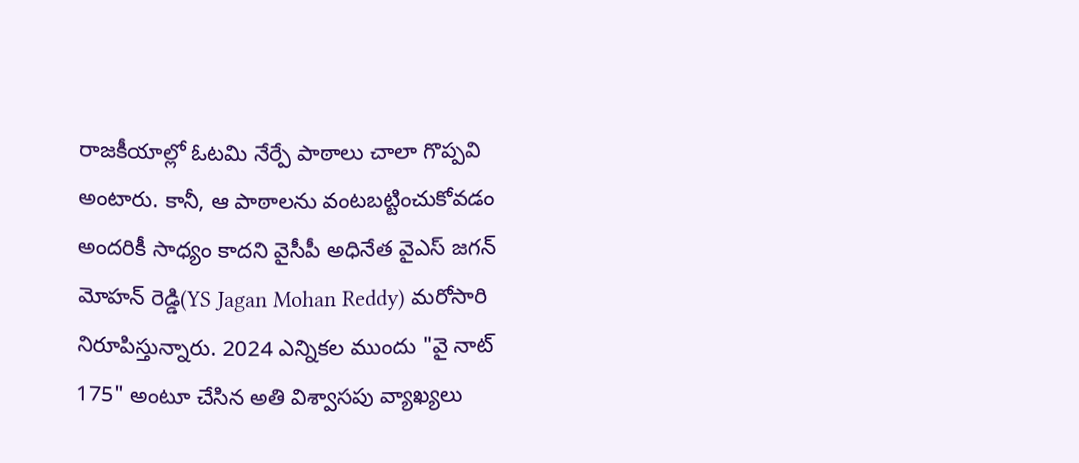రాజకీయాల్లో ఓటమి నేర్పే పాఠాలు చాలా గొప్పవి అంటారు. కానీ, ఆ పాఠాలను వంటబట్టించుకోవడం అందరికీ సాధ్యం కాదని వైసీపీ అధినేత వైఎస్ జగన్ మోహన్ రెడ్డి(YS Jagan Mohan Reddy) మరోసారి నిరూపిస్తున్నారు. 2024 ఎన్నికల ముందు "వై నాట్ 175" అంటూ చేసిన అతి విశ్వాసపు వ్యాఖ్యలు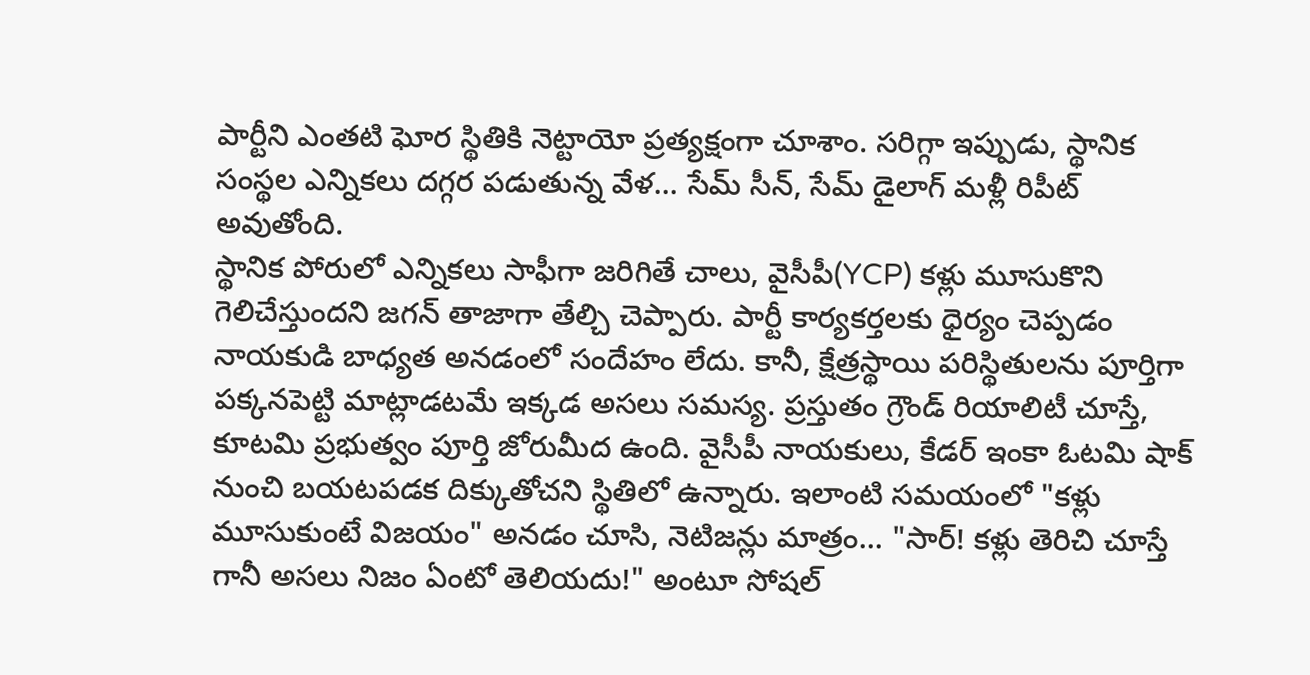పార్టీని ఎంతటి ఘోర స్థితికి నెట్టాయో ప్రత్యక్షంగా చూశాం. సరిగ్గా ఇప్పుడు, స్థానిక సంస్థల ఎన్నికలు దగ్గర పడుతున్న వేళ... సేమ్ సీన్, సేమ్ డైలాగ్ మళ్లీ రిపీట్ అవుతోంది.
స్థానిక పోరులో ఎన్నికలు సాఫీగా జరిగితే చాలు, వైసీపీ(YCP) కళ్లు మూసుకొని గెలిచేస్తుందని జగన్ తాజాగా తేల్చి చెప్పారు. పార్టీ కార్యకర్తలకు ధైర్యం చెప్పడం నాయకుడి బాధ్యత అనడంలో సందేహం లేదు. కానీ, క్షేత్రస్థాయి పరిస్థితులను పూర్తిగా పక్కనపెట్టి మాట్లాడటమే ఇక్కడ అసలు సమస్య. ప్రస్తుతం గ్రౌండ్ రియాలిటీ చూస్తే, కూటమి ప్రభుత్వం పూర్తి జోరుమీద ఉంది. వైసీపీ నాయకులు, కేడర్ ఇంకా ఓటమి షాక్ నుంచి బయటపడక దిక్కుతోచని స్థితిలో ఉన్నారు. ఇలాంటి సమయంలో "కళ్లు మూసుకుంటే విజయం" అనడం చూసి, నెటిజన్లు మాత్రం... "సార్! కళ్లు తెరిచి చూస్తే గానీ అసలు నిజం ఏంటో తెలియదు!" అంటూ సోషల్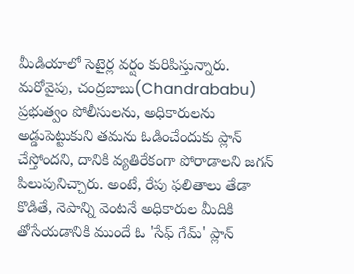మీడియాలో సెటైర్ల వర్షం కురిపిస్తున్నారు.
మరోవైపు, చంద్రబాబు(Chandrababu) ప్రభుత్వం పోలీసులను, అధికారులను అడ్డుపెట్టుకుని తమను ఓడించేందుకు ప్లాన్ చేస్తోందని, దానికి వ్యతిరేకంగా పోరాడాలని జగన్ పిలుపునిచ్చారు. అంటే, రేపు ఫలితాలు తేడా కొడితే, నెపాన్ని వెంటనే అధికారుల మీదికి తోసేయడానికి ముందే ఓ 'సేఫ్ గేమ్' ప్లాన్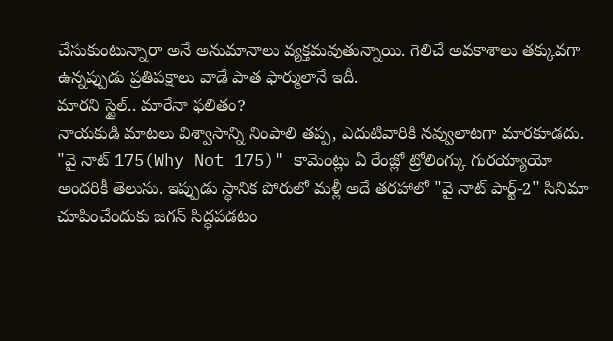చేసుకుంటున్నారా అనే అనుమానాలు వ్యక్తమవుతున్నాయి. గెలిచే అవకాశాలు తక్కువగా ఉన్నప్పుడు ప్రతిపక్షాలు వాడే పాత ఫార్ములానే ఇదీ.
మారని స్టైల్.. మారేనా ఫలితం?
నాయకుడి మాటలు విశ్వాసాన్ని నింపాలి తప్ప, ఎదుటివారికి నవ్వులాటగా మారకూడదు. "వై నాట్ 175(Why Not 175)" కామెంట్లు ఏ రేంజ్లో ట్రోలింగ్కు గురయ్యాయో అందరికీ తెలుసు. ఇప్పుడు స్థానిక పోరులో మళ్లీ అదే తరహాలో "వై నాట్ పార్ట్-2" సినిమా చూపించేందుకు జగన్ సిద్ధపడటం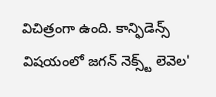విచిత్రంగా ఉంది. కాన్ఫిడెన్స్ విషయంలో జగన్ నెక్స్ట్ లెవెల'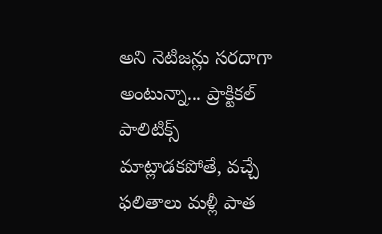అని నెటిజన్లు సరదాగా అంటున్నా... ప్రాక్టికల్ పాలిటిక్స్ మాట్లాడకపోతే, వచ్చే ఫలితాలు మళ్లీ పాత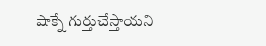షాక్నే గుర్తుచేస్తాయని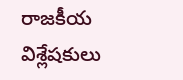రాజకీయ విశ్లేషకులు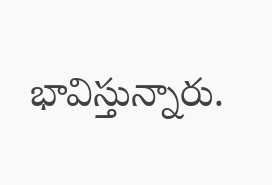భావిస్తున్నారు.